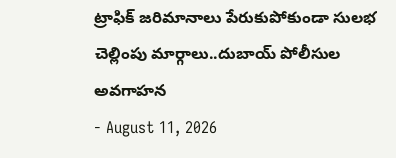ట్రాఫిక్ జరిమానాలు పేరుకుపోకుండా సులభ చెల్లింపు మార్గాలు..దుబాయ్ పోలీసుల అవగాహన
- August 11, 2026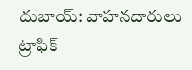దుబాయ్: వాహనదారులు ట్రాఫిక్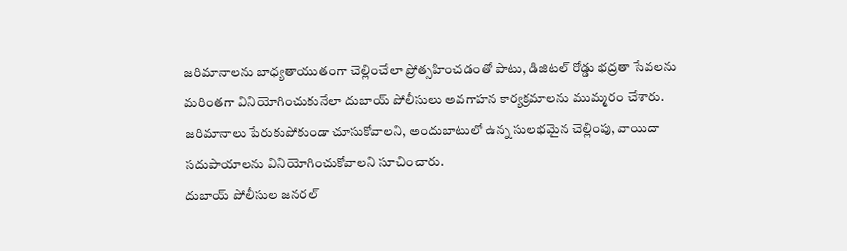జరిమానాలను బాధ్యతాయుతంగా చెల్లించేలా ప్రోత్సహించడంతో పాటు, డిజిటల్ రోడ్డు భద్రతా సేవలను మరింతగా వినియోగించుకునేలా దుబాయ్ పోలీసులు అవగాహన కార్యక్రమాలను ముమ్మరం చేశారు. జరిమానాలు పేరుకుపోకుండా చూసుకోవాలని, అందుబాటులో ఉన్న సులభమైన చెల్లింపు, వాయిదా సదుపాయాలను వినియోగించుకోవాలని సూచించారు.
దుబాయ్ పోలీసుల జనరల్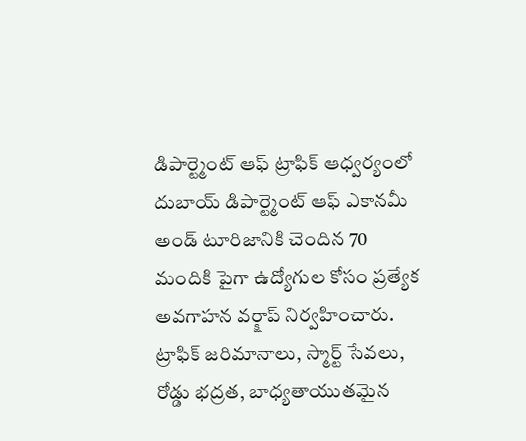డిపార్ట్మెంట్ ఆఫ్ ట్రాఫిక్ ఆధ్వర్యంలో దుబాయ్ డిపార్ట్మెంట్ ఆఫ్ ఎకానమీ అండ్ టూరిజానికి చెందిన 70 మందికి పైగా ఉద్యోగుల కోసం ప్రత్యేక అవగాహన వర్క్షాప్ నిర్వహించారు. ట్రాఫిక్ జరిమానాలు, స్మార్ట్ సేవలు, రోడ్డు భద్రత, బాధ్యతాయుతమైన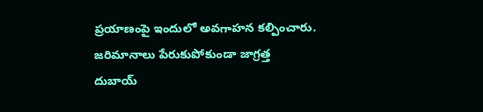ప్రయాణంపై ఇందులో అవగాహన కల్పించారు.
జరిమానాలు పేరుకుపోకుండా జాగ్రత్త
దుబాయ్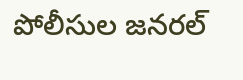పోలీసుల జనరల్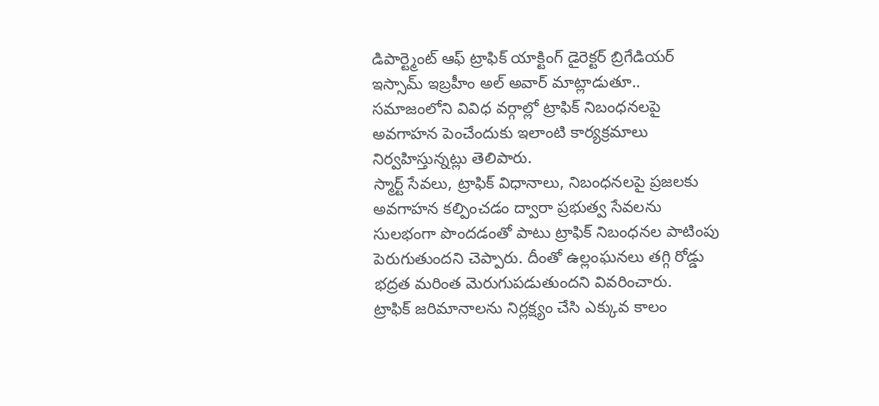డిపార్ట్మెంట్ ఆఫ్ ట్రాఫిక్ యాక్టింగ్ డైరెక్టర్ బ్రిగేడియర్ ఇస్సామ్ ఇబ్రహీం అల్ అవార్ మాట్లాడుతూ.. సమాజంలోని వివిధ వర్గాల్లో ట్రాఫిక్ నిబంధనలపై అవగాహన పెంచేందుకు ఇలాంటి కార్యక్రమాలు నిర్వహిస్తున్నట్లు తెలిపారు.
స్మార్ట్ సేవలు, ట్రాఫిక్ విధానాలు, నిబంధనలపై ప్రజలకు అవగాహన కల్పించడం ద్వారా ప్రభుత్వ సేవలను సులభంగా పొందడంతో పాటు ట్రాఫిక్ నిబంధనల పాటింపు పెరుగుతుందని చెప్పారు. దీంతో ఉల్లంఘనలు తగ్గి రోడ్డు భద్రత మరింత మెరుగుపడుతుందని వివరించారు.
ట్రాఫిక్ జరిమానాలను నిర్లక్ష్యం చేసి ఎక్కువ కాలం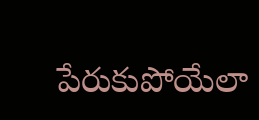పేరుకుపోయేలా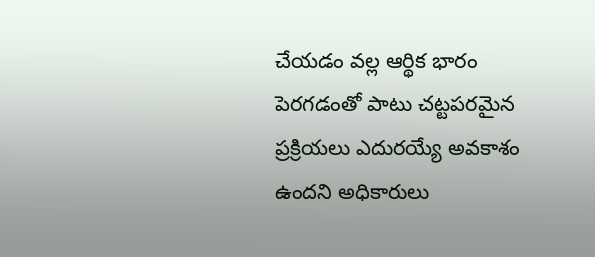చేయడం వల్ల ఆర్థిక భారం పెరగడంతో పాటు చట్టపరమైన ప్రక్రియలు ఎదురయ్యే అవకాశం ఉందని అధికారులు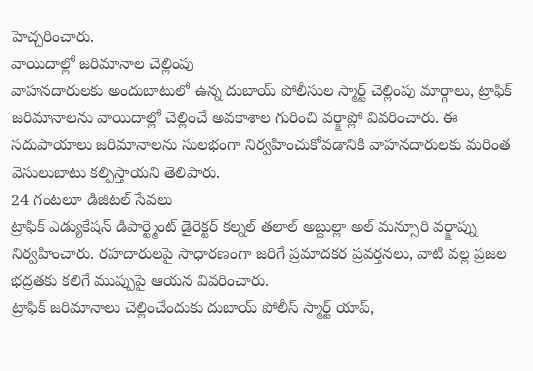హెచ్చరించారు.
వాయిదాల్లో జరిమానాల చెల్లింపు
వాహనదారులకు అందుబాటులో ఉన్న దుబాయ్ పోలీసుల స్మార్ట్ చెల్లింపు మార్గాలు, ట్రాఫిక్ జరిమానాలను వాయిదాల్లో చెల్లించే అవకాశాల గురించి వర్క్షాప్లో వివరించారు. ఈ సదుపాయాలు జరిమానాలను సులభంగా నిర్వహించుకోవడానికి వాహనదారులకు మరింత వెసులుబాటు కల్పిస్తాయని తెలిపారు.
24 గంటలూ డిజిటల్ సేవలు
ట్రాఫిక్ ఎడ్యుకేషన్ డిపార్ట్మెంట్ డైరెక్టర్ కల్నల్ తలాల్ అబ్దుల్లా అల్ మన్సూరి వర్క్షాప్ను నిర్వహించారు. రహదారులపై సాధారణంగా జరిగే ప్రమాదకర ప్రవర్తనలు, వాటి వల్ల ప్రజల భద్రతకు కలిగే ముప్పుపై ఆయన వివరించారు.
ట్రాఫిక్ జరిమానాలు చెల్లించేందుకు దుబాయ్ పోలీస్ స్మార్ట్ యాప్,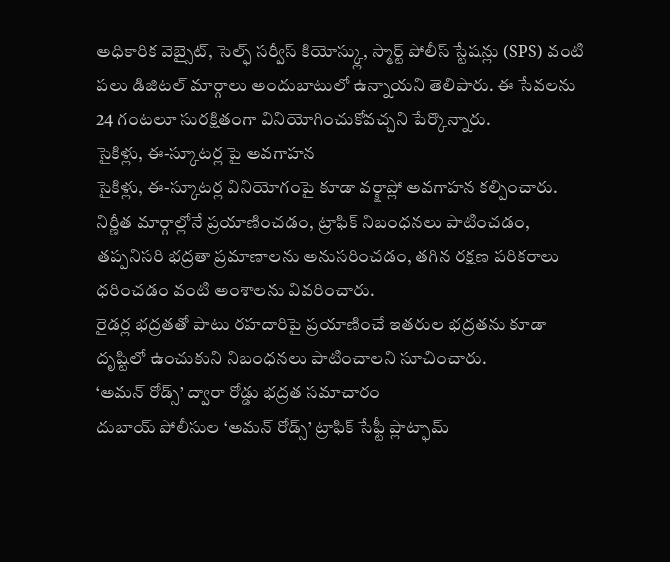అధికారిక వెబ్సైట్, సెల్ఫ్ సర్వీస్ కియోస్క్లు, స్మార్ట్ పోలీస్ స్టేషన్లు (SPS) వంటి పలు డిజిటల్ మార్గాలు అందుబాటులో ఉన్నాయని తెలిపారు. ఈ సేవలను 24 గంటలూ సురక్షితంగా వినియోగించుకోవచ్చని పేర్కొన్నారు.
సైకిళ్లు, ఈ-స్కూటర్ల పై అవగాహన
సైకిళ్లు, ఈ-స్కూటర్ల వినియోగంపై కూడా వర్క్షాప్లో అవగాహన కల్పించారు. నిర్ణీత మార్గాల్లోనే ప్రయాణించడం, ట్రాఫిక్ నిబంధనలు పాటించడం, తప్పనిసరి భద్రతా ప్రమాణాలను అనుసరించడం, తగిన రక్షణ పరికరాలు ధరించడం వంటి అంశాలను వివరించారు.
రైడర్ల భద్రతతో పాటు రహదారిపై ప్రయాణించే ఇతరుల భద్రతను కూడా దృష్టిలో ఉంచుకుని నిబంధనలు పాటించాలని సూచించారు.
‘అమన్ రోడ్స్’ ద్వారా రోడ్డు భద్రత సమాచారం
దుబాయ్ పోలీసుల ‘అమన్ రోడ్స్’ ట్రాఫిక్ సేఫ్టీ ప్లాట్ఫామ్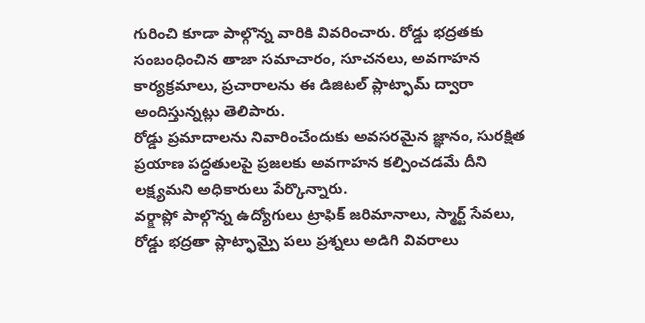గురించి కూడా పాల్గొన్న వారికి వివరించారు. రోడ్డు భద్రతకు సంబంధించిన తాజా సమాచారం, సూచనలు, అవగాహన కార్యక్రమాలు, ప్రచారాలను ఈ డిజిటల్ ప్లాట్ఫామ్ ద్వారా అందిస్తున్నట్లు తెలిపారు.
రోడ్డు ప్రమాదాలను నివారించేందుకు అవసరమైన జ్ఞానం, సురక్షిత ప్రయాణ పద్ధతులపై ప్రజలకు అవగాహన కల్పించడమే దీని లక్ష్యమని అధికారులు పేర్కొన్నారు.
వర్క్షాప్లో పాల్గొన్న ఉద్యోగులు ట్రాఫిక్ జరిమానాలు, స్మార్ట్ సేవలు, రోడ్డు భద్రతా ప్లాట్ఫామ్పై పలు ప్రశ్నలు అడిగి వివరాలు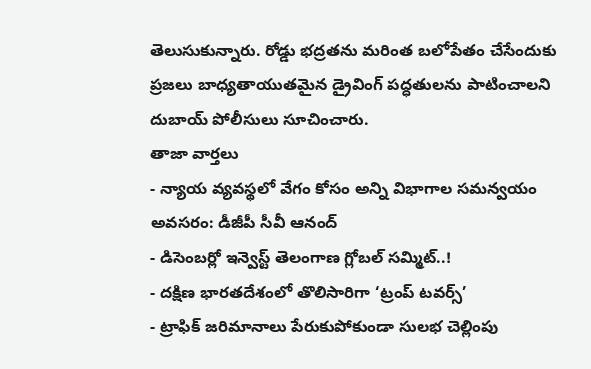తెలుసుకున్నారు. రోడ్డు భద్రతను మరింత బలోపేతం చేసేందుకు ప్రజలు బాధ్యతాయుతమైన డ్రైవింగ్ పద్ధతులను పాటించాలని దుబాయ్ పోలీసులు సూచించారు.
తాజా వార్తలు
- న్యాయ వ్యవస్థలో వేగం కోసం అన్ని విభాగాల సమన్వయం అవసరం: డీజీపీ సీవీ ఆనంద్
- డిసెంబర్లో ఇన్వెస్ట్ తెలంగాణ గ్లోబల్ సమ్మిట్..!
- దక్షిణ భారతదేశంలో తొలిసారిగా ‘ట్రంప్ టవర్స్’
- ట్రాఫిక్ జరిమానాలు పేరుకుపోకుండా సులభ చెల్లింపు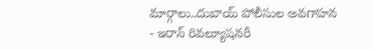మార్గాలు..దుబాయ్ పోలీసుల అవగాహన
- ఇరాన్ రివల్యూషనరీ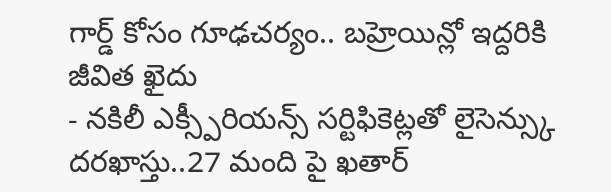గార్డ్ కోసం గూఢచర్యం.. బహ్రెయిన్లో ఇద్దరికి జీవిత ఖైదు
- నకిలీ ఎక్స్పీరియన్స్ సర్టిఫికెట్లతో లైసెన్స్కు దరఖాస్తు..27 మంది పై ఖతార్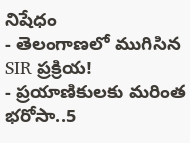నిషేధం
- తెలంగాణలో ముగిసిన SIR ప్రక్రియ!
- ప్రయాణికులకు మరింత భరోసా..5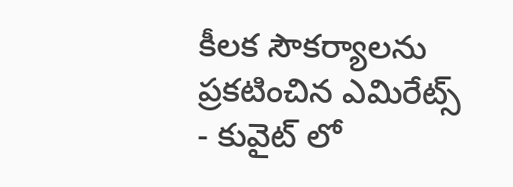కీలక సౌకర్యాలను ప్రకటించిన ఎమిరేట్స్
- కువైట్ లో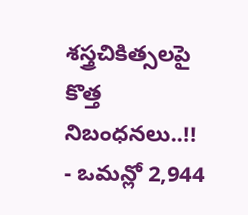శస్త్రచికిత్సలపై కొత్త నిబంధనలు..!!
- ఒమన్లో 2,944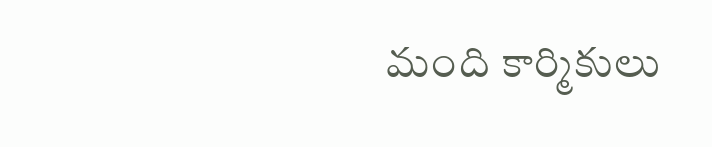మంది కార్మికులు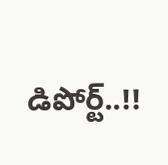డిపోర్ట్..!!